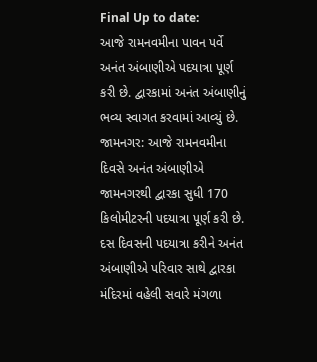Final Up to date:
આજે રામનવમીના પાવન પર્વે અનંત અંબાણીએ પદયાત્રા પૂર્ણ કરી છે. દ્વારકામાં અનંત અંબાણીનું ભવ્ય સ્વાગત કરવામાં આવ્યું છે.
જામનગર: આજે રામનવમીના દિવસે અનંત અંબાણીએ જામનગરથી દ્વારકા સુધી 170 કિલોમીટરની પદયાત્રા પૂર્ણ કરી છે. દસ દિવસની પદયાત્રા કરીને અનંત અંબાણીએ પરિવાર સાથે દ્વારકા મંદિરમાં વહેલી સવારે મંગળા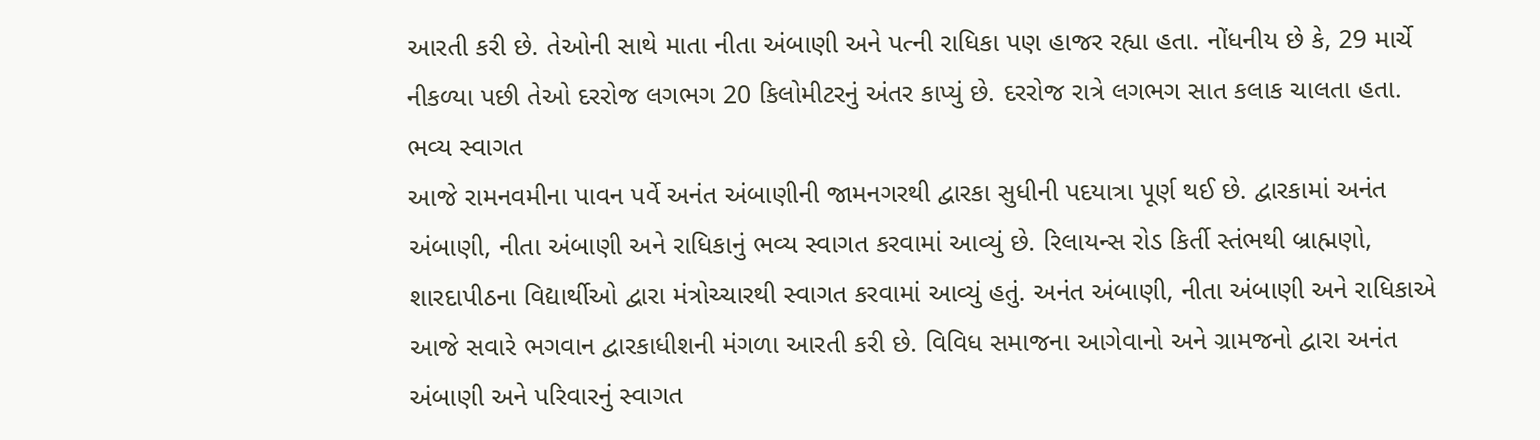આરતી કરી છે. તેઓની સાથે માતા નીતા અંબાણી અને પત્ની રાધિકા પણ હાજર રહ્યા હતા. નોંધનીય છે કે, 29 માર્ચે નીકળ્યા પછી તેઓ દરરોજ લગભગ 20 કિલોમીટરનું અંતર કાપ્યું છે. દરરોજ રાત્રે લગભગ સાત કલાક ચાલતા હતા.
ભવ્ય સ્વાગત
આજે રામનવમીના પાવન પર્વે અનંત અંબાણીની જામનગરથી દ્વારકા સુધીની પદયાત્રા પૂર્ણ થઈ છે. દ્વારકામાં અનંત અંબાણી, નીતા અંબાણી અને રાધિકાનું ભવ્ય સ્વાગત કરવામાં આવ્યું છે. રિલાયન્સ રોડ કિર્તી સ્તંભથી બ્રાહ્મણો, શારદાપીઠના વિદ્યાર્થીઓ દ્વારા મંત્રોચ્ચારથી સ્વાગત કરવામાં આવ્યું હતું. અનંત અંબાણી, નીતા અંબાણી અને રાધિકાએ આજે સવારે ભગવાન દ્વારકાધીશની મંગળા આરતી કરી છે. વિવિધ સમાજના આગેવાનો અને ગ્રામજનો દ્વારા અનંત અંબાણી અને પરિવારનું સ્વાગત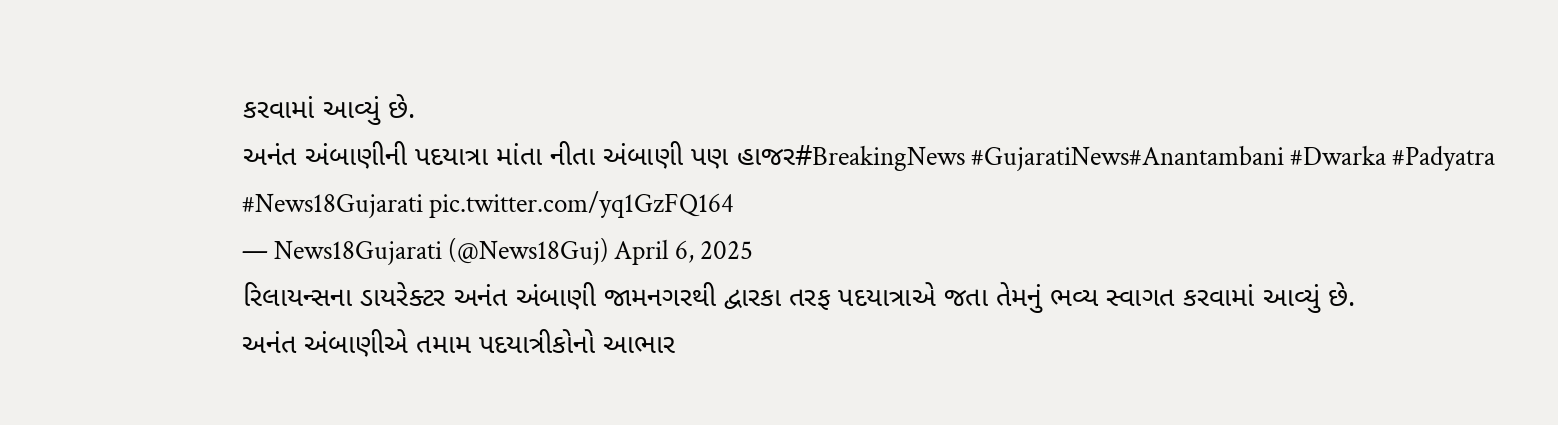કરવામાં આવ્યું છે.
અનંત અંબાણીની પદયાત્રા માંતા નીતા અંબાણી પણ હાજર#BreakingNews #GujaratiNews#Anantambani #Dwarka #Padyatra #News18Gujarati pic.twitter.com/yq1GzFQ164
— News18Gujarati (@News18Guj) April 6, 2025
રિલાયન્સના ડાયરેક્ટર અનંત અંબાણી જામનગરથી દ્વારકા તરફ પદયાત્રાએ જતા તેમનું ભવ્ય સ્વાગત કરવામાં આવ્યું છે.
અનંત અંબાણીએ તમામ પદયાત્રીકોનો આભાર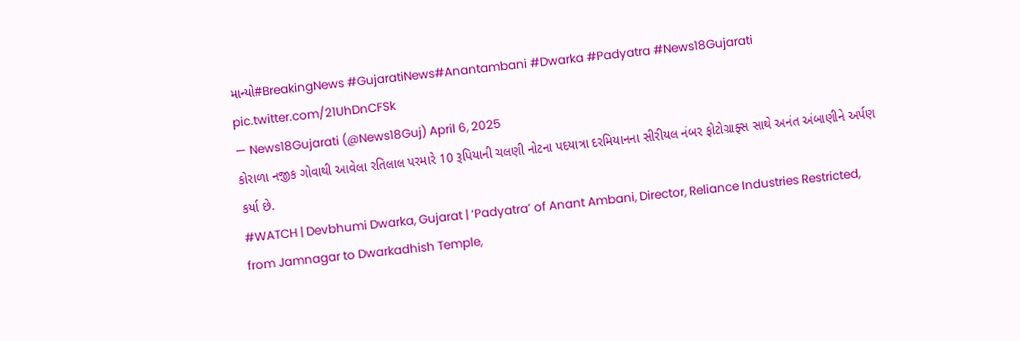માન્યો#BreakingNews #GujaratiNews#Anantambani #Dwarka #Padyatra #News18Gujarati pic.twitter.com/21UhDnCFSk
— News18Gujarati (@News18Guj) April 6, 2025
કોરાળા નજીક ગોવાથી આવેલા રતિલાલ પરમારે 10 રૂપિયાની ચલણી નોટના પદયાત્રા દરમિયાનના સીરીયલ નંબર ફોટોગ્રાફ્સ સાથે અનંત અંબાણીને અર્પણ કર્યા છે.
#WATCH | Devbhumi Dwarka, Gujarat | ‘Padyatra’ of Anant Ambani, Director, Reliance Industries Restricted, from Jamnagar to Dwarkadhish Temple,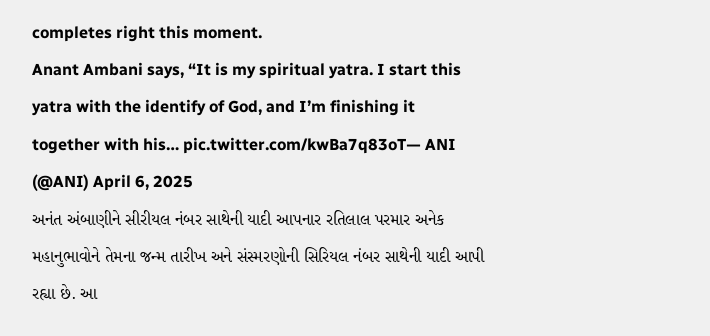completes right this moment.
Anant Ambani says, “It is my spiritual yatra. I start this yatra with the identify of God, and I’m finishing it together with his… pic.twitter.com/kwBa7q83oT— ANI (@ANI) April 6, 2025
અનંત અંબાણીને સીરીયલ નંબર સાથેની યાદી આપનાર રતિલાલ પરમાર અનેક મહાનુભાવોને તેમના જન્મ તારીખ અને સંસ્મરણોની સિરિયલ નંબર સાથેની યાદી આપી રહ્યા છે. આ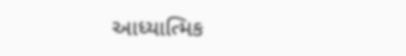આધ્યાત્મિક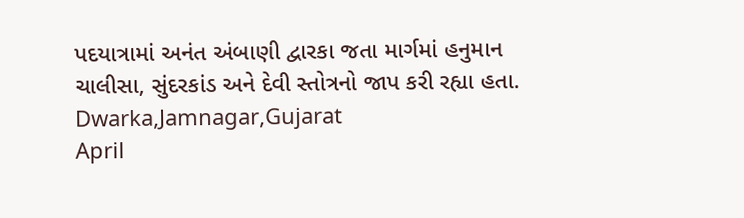પદયાત્રામાં અનંત અંબાણી દ્વારકા જતા માર્ગમાં હનુમાન ચાલીસા, સુંદરકાંડ અને દેવી સ્તોત્રનો જાપ કરી રહ્યા હતા.
Dwarka,Jamnagar,Gujarat
April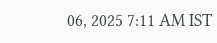06, 2025 7:11 AM IST